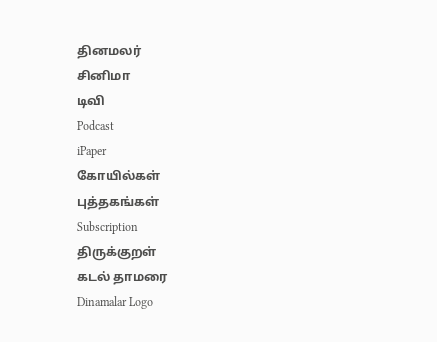தினமலர்
சினிமா
டிவி
Podcast
iPaper
கோயில்கள்
புத்தகங்கள்
Subscription
திருக்குறள்
கடல் தாமரை
Dinamalar Logo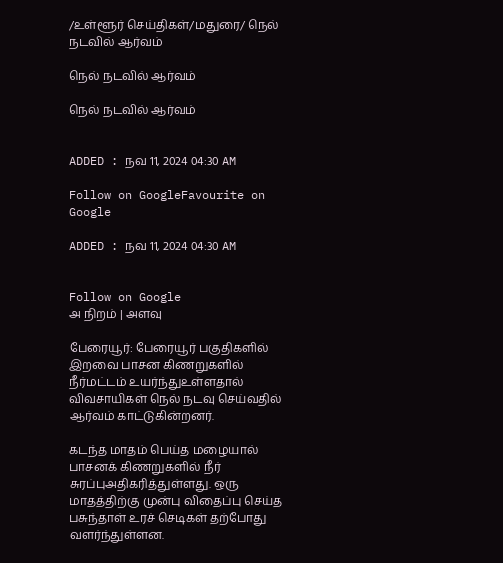/உள்ளூர் செய்திகள்/மதுரை/ நெல் நடவில் ஆர்வம்

நெல் நடவில் ஆர்வம்

நெல் நடவில் ஆர்வம்


ADDED : நவ 11, 2024 04:30 AM

Follow on GoogleFavourite on Google

ADDED : நவ 11, 2024 04:30 AM


Follow on Google
அ நிறம் | அளவு

பேரையூர்: பேரையூர் பகுதிகளில் இறவை பாசன கிணறுகளில் நீர்மட்டம் உயர்ந்துஉள்ளதால் விவசாயிகள் நெல் நடவு செய்வதில் ஆர்வம் காட்டுகின்றனர்.

கடந்த மாதம் பெய்த மழையால் பாசனக் கிணறுகளில் நீர் சுரப்புஅதிகரித்துள்ளது. ஒரு மாதத்திற்கு முன்பு விதைப்பு செய்த பசுந்தாள் உரச் செடிகள் தற்போது வளர்ந்துள்ளன.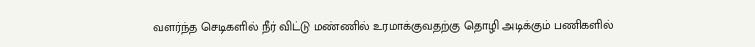வளர்ந்த செடிகளில் நீர் விட்டு மண்ணில் உரமாக்குவதற்கு தொழி அடிக்கும் பணிகளில்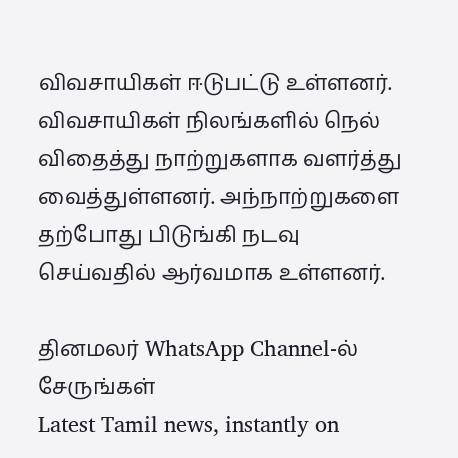விவசாயிகள் ஈடுபட்டு உள்ளனர். விவசாயிகள் நிலங்களில் நெல் விதைத்து நாற்றுகளாக வளர்த்து வைத்துள்ளனர். அந்நாற்றுகளை தற்போது பிடுங்கி நடவு செய்வதில் ஆர்வமாக உள்ளனர்.

தினமலர் WhatsApp Channel-ல் சேருங்கள்
Latest Tamil news, instantly on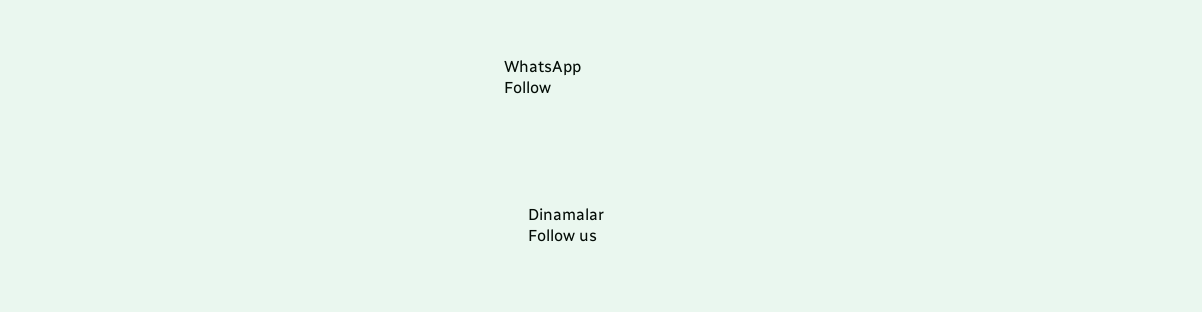WhatsApp
Follow





      Dinamalar
      Follow us